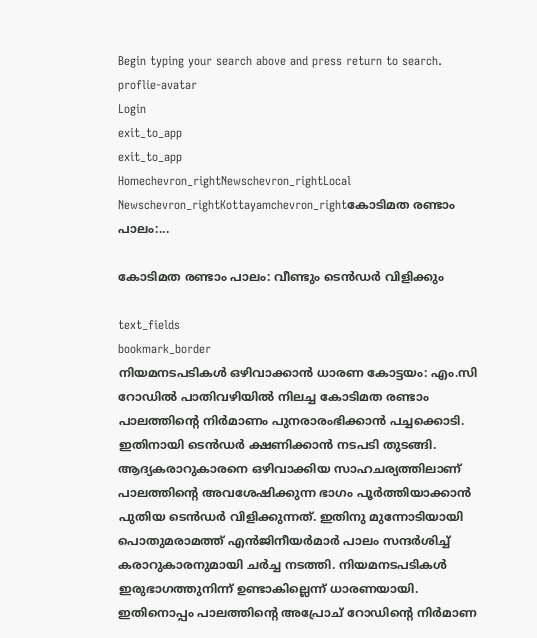Begin typing your search above and press return to search.
proflie-avatar
Login
exit_to_app
exit_to_app
Homechevron_rightNewschevron_rightLocal Newschevron_rightKottayamchevron_rightകോടിമത രണ്ടാം പാലം:...

കോടിമത രണ്ടാം പാലം: വീണ്ടും ടെൻഡർ വിളിക്കും

text_fields
bookmark_border
നിയമനടപടികൾ ഒഴിവാക്കാൻ ധാരണ കോട്ടയം: എം.സി റോഡിൽ പാതിവഴിയിൽ നിലച്ച കോടിമത രണ്ടാം പാലത്തിന്‍റെ നിർമാണം പുനരാരംഭിക്കാൻ പച്ചക്കൊടി. ഇതിനായി ടെൻഡർ ക്ഷണിക്കാൻ നടപടി തുടങ്ങി. ആദ്യകരാറുകാരനെ ഒഴിവാക്കിയ സാഹചര്യത്തിലാണ് പാലത്തിന്‍റെ അവശേഷിക്കുന്ന ഭാഗം പൂർത്തിയാക്കാൻ പുതിയ ടെൻഡർ വിളിക്കുന്നത്. ഇതിനു മുന്നോടിയായി പൊതുമരാമത്ത് എൻജിനീയർമാർ പാലം സന്ദർശിച്ച് കരാറുകാരനുമായി ചർച്ച നടത്തി. നിയമനടപടികൾ ഇരുഭാഗത്തുനിന്ന് ഉണ്ടാകില്ലെന്ന് ധാരണയായി. ഇതിനൊപ്പം പാലത്തിന്‍റെ അപ്രോച് റോഡിന്‍റെ നിർമാണ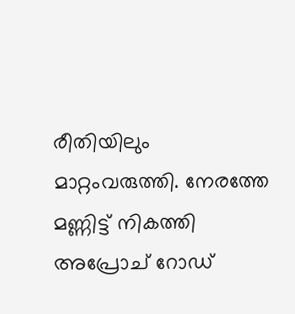രീതിയിലും മാറ്റംവരുത്തി. നേരത്തേ മണ്ണിട്ട് നികത്തി അപ്രോച് റോഡ്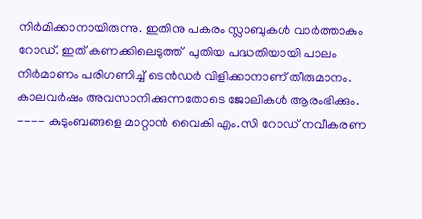നിർമിക്കാനായിരുന്നു. ഇതിനു പകരം സ്ലാബുകൾ വാർത്താകും റോഡ്. ഇത് കണക്കിലെടുത്ത്  പുതിയ പദ്ധതിയായി പാലം നിർമാണം പരിഗണിച്ച് ടെൻഡർ വിളിക്കാനാണ് തീരുമാനം. കാലവർഷം അവസാനിക്കുന്നതോടെ ജോലികൾ ആരംഭിക്കും. ---- കുടുംബങ്ങളെ മാറ്റാൻ വൈകി എം.സി റോഡ് നവീകരണ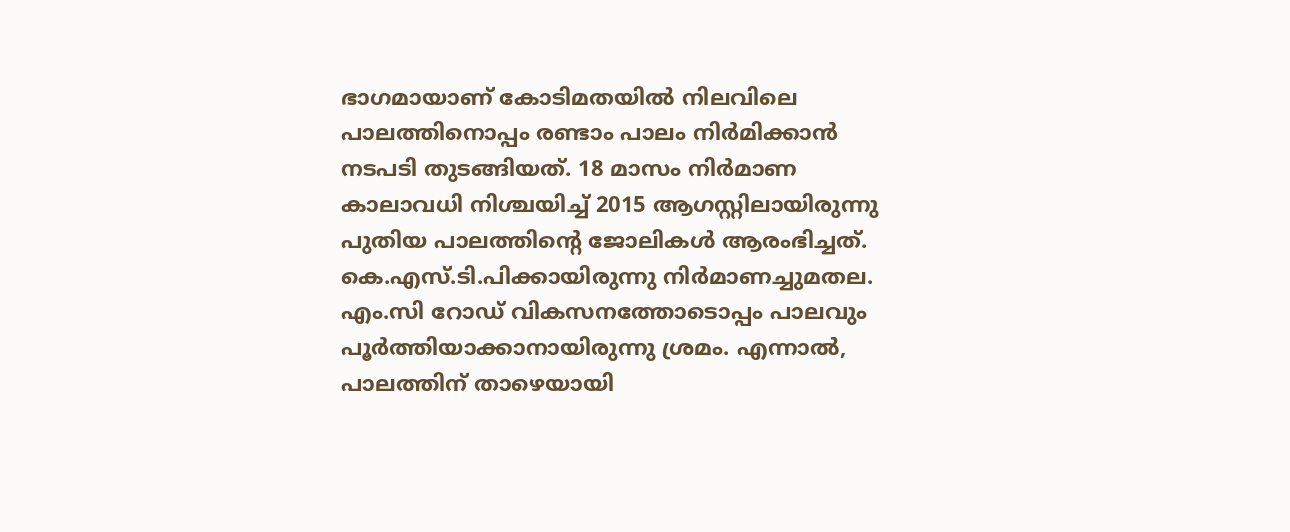ഭാഗമായാണ് കോടിമതയിൽ നിലവിലെ പാലത്തിനൊപ്പം രണ്ടാം പാലം നിർമിക്കാൻ നടപടി തുടങ്ങിയത്. 18 മാസം നിർമാണ കാലാവധി നിശ്ചയിച്ച് 2015 ആഗസ്റ്റിലായിരുന്നു പുതിയ പാലത്തിന്‍റെ ജോലികൾ ആരംഭിച്ചത്. കെ.എസ്.ടി.പിക്കായിരുന്നു നിർമാണച്ചുമതല. എം.സി റോഡ് വികസനത്തോടൊപ്പം പാലവും പൂർത്തിയാക്കാനായിരുന്നു ശ്രമം. എന്നാൽ, പാലത്തിന് താഴെയായി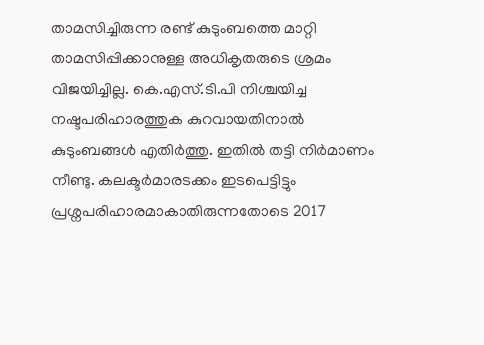താമസിച്ചിരുന്ന രണ്ട് കുടുംബത്തെ മാറ്റി താമസിപ്പിക്കാനുള്ള അധികൃതരുടെ ശ്രമം വിജയിച്ചില്ല. കെ.എസ്.ടി.പി നിശ്ചയിച്ച നഷ്ടപരിഹാരത്തുക കുറവായതിനാൽ കുടുംബങ്ങൾ എതിർത്തു. ഇതിൽ തട്ടി നിർമാണം നീണ്ടു. കലക്ടർമാരടക്കം ഇടപെട്ടിട്ടും പ്രശ്നപരിഹാരമാകാതിരുന്നതോടെ 2017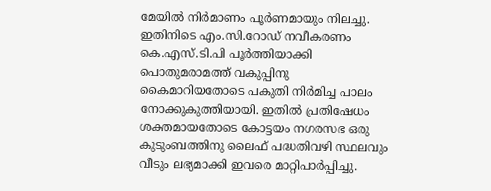മേയിൽ നിർമാണം പൂർണമായും നിലച്ചു. ഇതിനിടെ എം.സി.റോഡ് നവീകരണം കെ.എസ്.ടി.പി പൂർത്തിയാക്കി പൊതുമരാമത്ത് വകുപ്പിനു കൈമാറിയതോടെ പകുതി നിർമിച്ച പാലം നോക്കുകുത്തിയായി. ഇതിൽ പ്രതിഷേധം ശക്തമായതോടെ കോട്ടയം നഗരസഭ ഒരു കുടുംബത്തിനു ലൈഫ് പദ്ധതിവഴി സ്ഥലവും വീടും ലഭ്യമാക്കി ഇവരെ മാറ്റിപാർപ്പിച്ചു.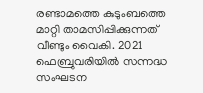രണ്ടാമത്തെ കുടുംബത്തെ മാറ്റി താമസിപ്പിക്കുന്നത് വീണ്ടും വൈകി. 2021 ഫെബ്രുവരിയിൽ സന്നദ്ധ സംഘടന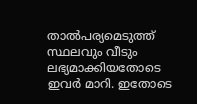താൽപര്യമെടുത്ത് സ്ഥലവും വീടും ലഭ്യമാക്കിയതോടെ ഇവർ മാറി. ഇതോടെ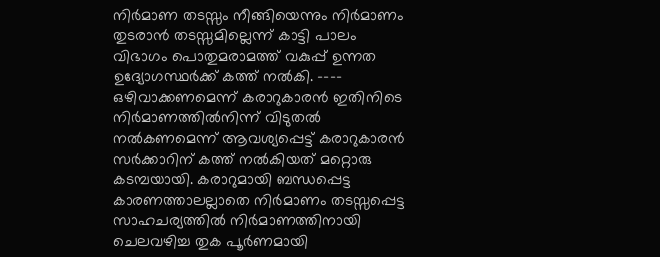നിർമാണ തടസ്സം നീങ്ങിയെന്നും നിർമാണം തുടരാൻ തടസ്സമില്ലെന്ന് കാട്ടി പാലം വിഭാഗം പൊതുമരാമത്ത് വകുപ്പ് ഉന്നത ഉദ്യോഗസ്ഥർക്ക് കത്ത് നൽകി. ---- ഒഴിവാക്കണമെന്ന് കരാറുകാരൻ ഇതിനിടെ നിർമാണത്തിൽനിന്ന് വിടുതൽ നൽകണമെന്ന് ആവശ്യപ്പെട്ട് കരാറുകാരൻ സർക്കാറിന് കത്ത് നൽകിയത് മറ്റൊരു കടമ്പയായി. കരാറുമായി ബന്ധപ്പെട്ട കാരണത്താലല്ലാതെ നിർമാണം തടസ്സപ്പെട്ട സാഹചര്യത്തിൽ നിർമാണത്തിനായി ചെലവഴിച്ച തുക പൂർണമായി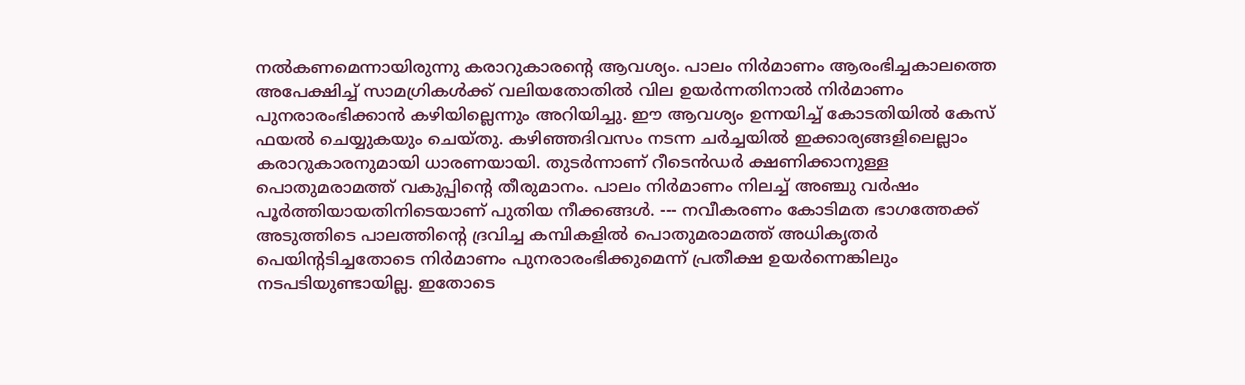നൽകണമെന്നായിരുന്നു കരാറുകാരന്‍റെ ആവശ്യം. പാലം നിർമാണം ആരംഭിച്ചകാലത്തെ അപേക്ഷിച്ച് സാമഗ്രികൾക്ക് വലിയതോതിൽ വില ഉയർന്നതിനാൽ നിർമാണം പുനരാരംഭിക്കാൻ കഴിയില്ലെന്നും അറിയിച്ചു. ഈ ആവശ്യം ഉന്നയിച്ച് കോടതിയിൽ കേസ് ഫയൽ ചെയ്യുകയും ചെയ്തു. കഴിഞ്ഞദിവസം നടന്ന ചർച്ചയിൽ ഇക്കാര്യങ്ങളിലെല്ലാം കരാറുകാരനുമായി ധാരണയായി. തുടർന്നാണ് റീടെൻഡർ ക്ഷണിക്കാനുള്ള പൊതുമരാമത്ത് വകുപ്പിന്‍റെ തീരുമാനം. പാലം നിർമാണം നിലച്ച് അഞ്ചു വർഷം പൂർത്തിയായതിനിടെയാണ് പുതിയ നീക്കങ്ങൾ. --- നവീകരണം കോടിമത ഭാഗത്തേക്ക് അടുത്തിടെ പാലത്തിന്‍റെ ദ്രവിച്ച കമ്പികളിൽ പൊതുമരാമത്ത് അധികൃതർ പെയിന്‍റടിച്ചതോടെ നിർമാണം പുനരാരംഭിക്കുമെന്ന് പ്രതീക്ഷ ഉയർന്നെങ്കിലും നടപടിയുണ്ടായില്ല. ഇതോടെ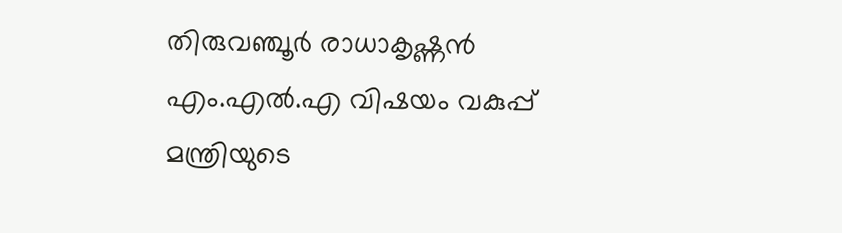തിരുവഞ്ചൂർ രാധാകൃഷ്ണൻ എം.എൽ.എ വിഷയം വകുപ്പ് മന്ത്രിയുടെ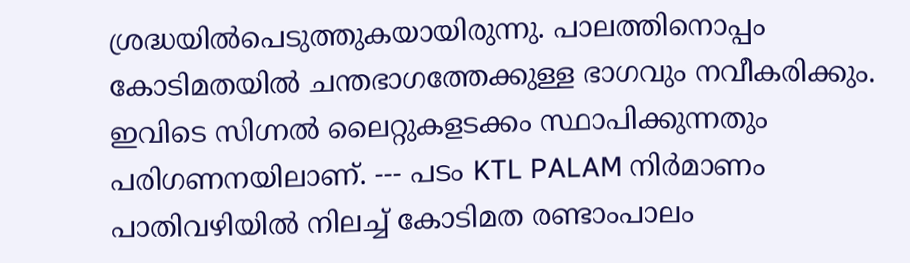ശ്രദ്ധയിൽപെടുത്തുകയായിരുന്നു. പാലത്തിനൊപ്പം കോടിമതയിൽ ചന്തഭാഗത്തേക്കുള്ള ഭാഗവും നവീകരിക്കും. ഇവിടെ സിഗ്നൽ ലൈറ്റുകളടക്കം സ്ഥാപിക്കുന്നതും പരിഗണനയിലാണ്. --- പടം KTL PALAM നിർമാണം പാതിവഴിയിൽ നിലച്ച് കോടിമത രണ്ടാംപാലം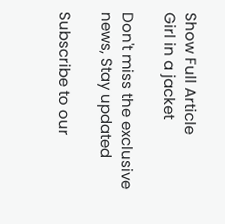Show Full Article
Girl in a jacket

Don't miss the exclusive news, Stay updated

Subscribe to our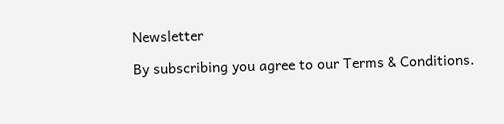Newsletter

By subscribing you agree to our Terms & Conditions.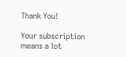Thank You!

Your subscription means a lot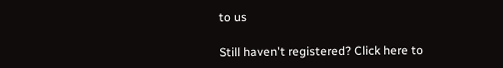to us

Still haven't registered? Click here to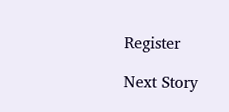Register

Next Story